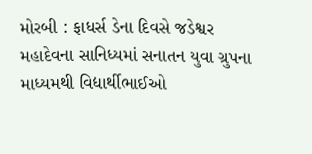મોરબી : ફાધર્સ ડેના દિવસે જડેશ્વર મહાદેવના સાનિધ્યમાં સનાતન યુવા ગ્રુપના માધ્યમથી વિદ્યાર્થીભાઈઓ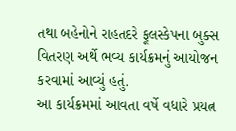તથા બહેનોને રાહતદરે ફૂલસ્કેપના બુક્સ વિતરણ અર્થે ભવ્ય કાર્યક્રમનું આયોજન કરવામાં આવ્યું હતું.
આ કાર્યક્રમમાં આવતા વર્ષે વધારે પ્રયત્ન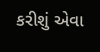કરીશું એવા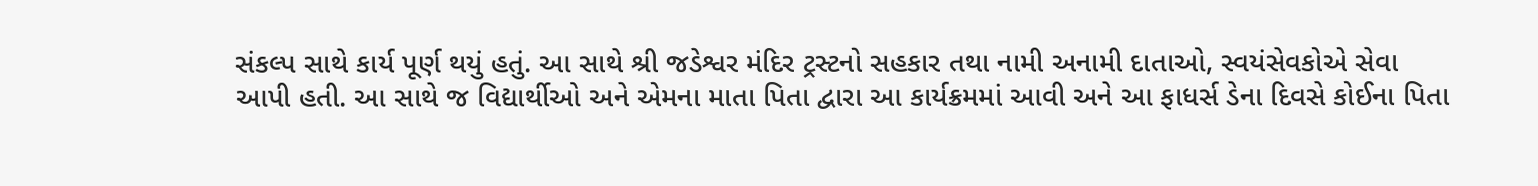સંકલ્પ સાથે કાર્ય પૂર્ણ થયું હતું. આ સાથે શ્રી જડેશ્વર મંદિર ટ્રસ્ટનો સહકાર તથા નામી અનામી દાતાઓ, સ્વયંસેવકોએ સેવા આપી હતી. આ સાથે જ વિદ્યાર્થીઓ અને એમના માતા પિતા દ્વારા આ કાર્યક્રમમાં આવી અને આ ફાધર્સ ડેના દિવસે કોઈના પિતા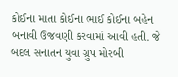કોઈના માતા કોઈના ભાઈ કોઈના બહેન બનાવી ઉજવણી કરવામાં આવી હતી. જે બદલ સનાતન યુવા ગ્રુપ મોરબી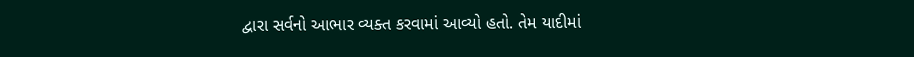દ્વારા સર્વનો આભાર વ્યક્ત કરવામાં આવ્યો હતો. તેમ યાદીમાં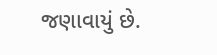જણાવાયું છે.